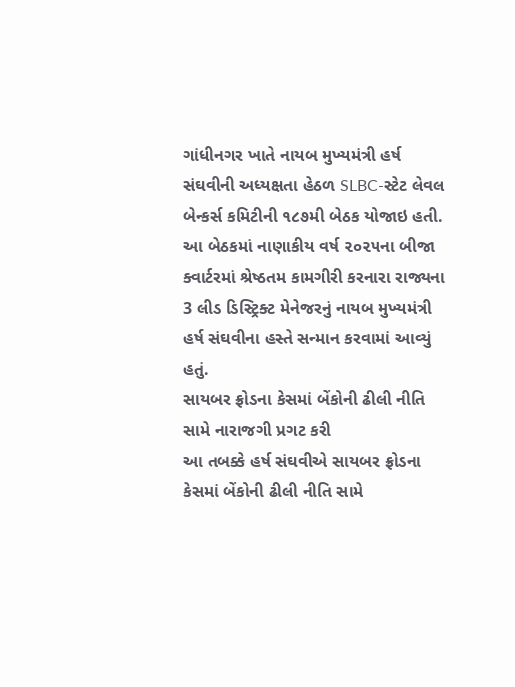ગાંધીનગર ખાતે નાયબ મુખ્યમંત્રી હર્ષ સંઘવીની અધ્યક્ષતા હેઠળ SLBC-સ્ટેટ લેવલ બેન્કર્સ કમિટીની ૧૮૭મી બેઠક યોજાઇ હતી. આ બેઠકમાં નાણાકીય વર્ષ ૨૦૨૫ના બીજા ક્વાર્ટરમાં શ્રેષ્ઠતમ કામગીરી કરનારા રાજ્યના 3 લીડ ડિસ્ટ્રિક્ટ મેનેજરનું નાયબ મુખ્યમંત્રી હર્ષ સંઘવીના હસ્તે સન્માન કરવામાં આવ્યું હતું.
સાયબર ફ્રોડના કેસમાં બેંકોની ઢીલી નીતિ સામે નારાજગી પ્રગટ કરી
આ તબક્કે હર્ષ સંઘવીએ સાયબર ફ્રોડના કેસમાં બેંકોની ઢીલી નીતિ સામે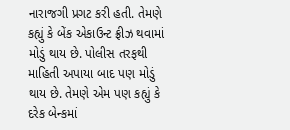નારાજગી પ્રગટ કરી હતી. તેમણે કહ્યું કે બેંક એકાઉન્ટ ફ્રીઝ થવામાં મોડું થાય છે. પોલીસ તરફથી માહિતી અપાયા બાદ પણ મોડું થાય છે. તેમણે એમ પણ કહ્યું કે દરેક બેન્કમાં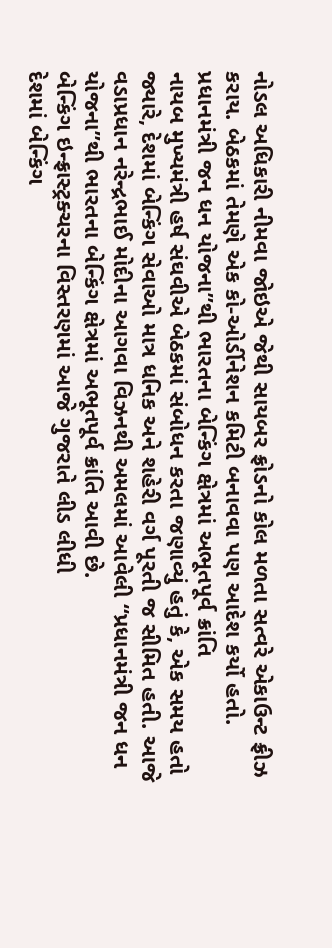નોડલ અધિકારી નીમવા જોઇએ જેથી સાયબર ફ્રોડનો કોલ મળતા સત્વરે એકાઉન્ટ ફ્રીઝ કરાય. બેઠકમાં તેમણે એક કો-ઓર્ડીનેશન કમિટી બનાવવા પણ આદેશ કર્યો હતો.
પ્રધાનમંત્રી જન ધન યોજના”થી ભારતના બેન્કિંગ ક્ષેત્રમાં અભૂતપૂર્વ ક્રાંતિ
નાયબ મુખ્યમંત્રી હર્ષ સંઘવીએ બેઠકમાં સંબોધન કરતા જણાવ્યું હતું કે, એક સમય હતો જ્યારે, દેશમાં બેન્કિંગ સેવાઓ માત્ર ધનિક અને શહેરી વર્ગ પૂરતી જ સીમિત હતી. આજે વડાપ્રધાન નરેન્દ્રભાઈ મોદીના આગવા વિઝનથી અમલમાં આવેલી “પ્રધાનમંત્રી જન ધન યોજના”થી ભારતના બેન્કિંગ ક્ષેત્રમાં અભૂતપૂર્વ ક્રાંતિ આવી છે.
બેન્કિંગ ઇન્ફ્રાસ્ટ્રક્ચરના વિસ્તરણમાં આજે ગુજરાતે લીડ લીધી
દેશમાં બેન્કિંગ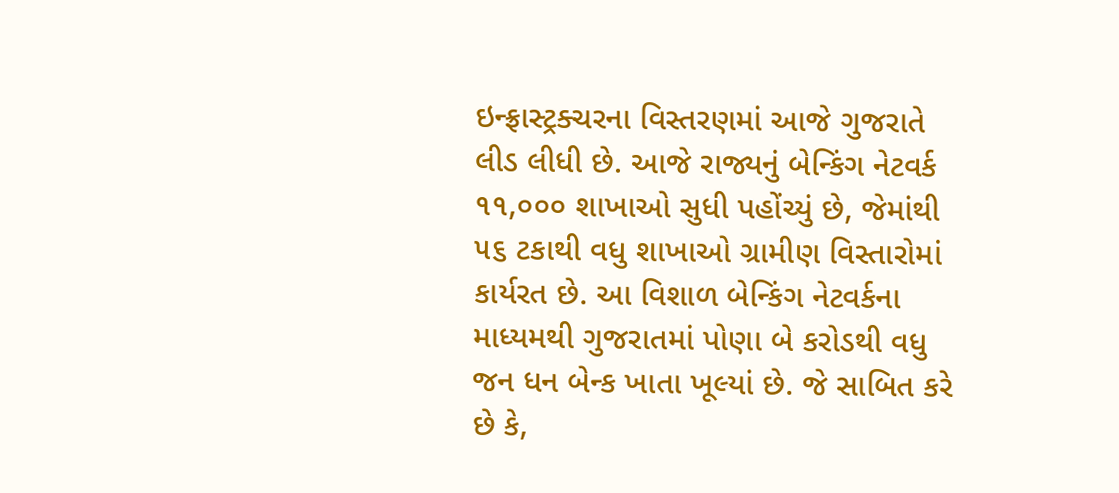ઇન્ફ્રાસ્ટ્રક્ચરના વિસ્તરણમાં આજે ગુજરાતે લીડ લીધી છે. આજે રાજ્યનું બેન્કિંગ નેટવર્ક ૧૧,૦૦૦ શાખાઓ સુધી પહોંચ્યું છે, જેમાંથી ૫૬ ટકાથી વધુ શાખાઓ ગ્રામીણ વિસ્તારોમાં કાર્યરત છે. આ વિશાળ બેન્કિંગ નેટવર્કના માધ્યમથી ગુજરાતમાં પોણા બે કરોડથી વધુ જન ધન બેન્ક ખાતા ખૂલ્યાં છે. જે સાબિત કરે છે કે,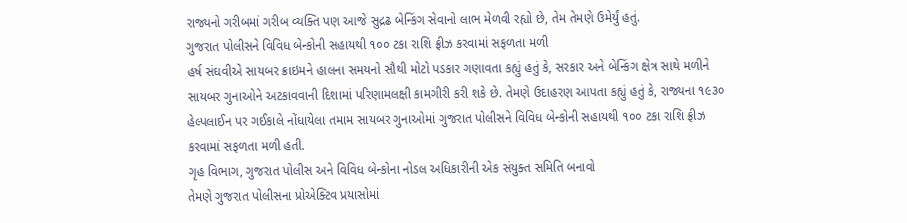રાજ્યનો ગરીબમાં ગરીબ વ્યક્તિ પણ આજે સુદ્રઢ બેન્કિંગ સેવાનો લાભ મેળવી રહ્યો છે, તેમ તેમણે ઉમેર્યું હતું.
ગુજરાત પોલીસને વિવિધ બેન્કોની સહાયથી ૧૦૦ ટકા રાશિ ફ્રીઝ કરવામાં સફળતા મળી
હર્ષ સંઘવીએ સાયબર ક્રાઇમને હાલના સમયનો સૌથી મોટો પડકાર ગણાવતા કહ્યું હતું કે, સરકાર અને બેન્કિંગ ક્ષેત્ર સાથે મળીને સાયબર ગુનાઓને અટકાવવાની દિશામાં પરિણામલક્ષી કામગીરી કરી શકે છે. તેમણે ઉદાહરણ આપતા કહ્યું હતું કે, રાજ્યના ૧૯૩૦ હેલ્પલાઈન પર ગઈકાલે નોંધાયેલા તમામ સાયબર ગુનાઓમાં ગુજરાત પોલીસને વિવિધ બેન્કોની સહાયથી ૧૦૦ ટકા રાશિ ફ્રીઝ કરવામાં સફળતા મળી હતી.
ગૃહ વિભાગ, ગુજરાત પોલીસ અને વિવિધ બેન્કોના નોડલ અધિકારીની એક સંયુક્ત સમિતિ બનાવો
તેમણે ગુજરાત પોલીસના પ્રોએક્ટિવ પ્રયાસોમાં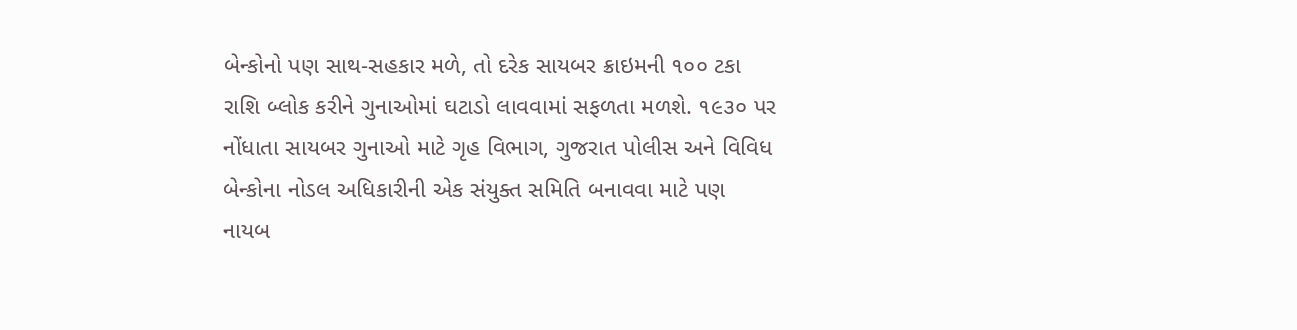બેન્કોનો પણ સાથ-સહકાર મળે, તો દરેક સાયબર ક્રાઇમની ૧૦૦ ટકા રાશિ બ્લોક કરીને ગુનાઓમાં ઘટાડો લાવવામાં સફળતા મળશે. ૧૯૩૦ પર નોંધાતા સાયબર ગુનાઓ માટે ગૃહ વિભાગ, ગુજરાત પોલીસ અને વિવિધ બેન્કોના નોડલ અધિકારીની એક સંયુક્ત સમિતિ બનાવવા માટે પણ નાયબ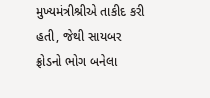મુખ્યમંત્રીશ્રીએ તાકીદ કરી હતી, જેથી સાયબર ફ્રોડનો ભોગ બનેલા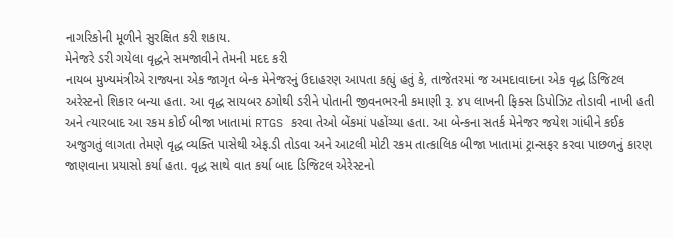નાગરિકોની મૂળીને સુરક્ષિત કરી શકાય.
મેનેજરે ડરી ગયેલા વૃદ્ધને સમજાવીને તેમની મદદ કરી
નાયબ મુખ્યમંત્રીએ રાજ્યના એક જાગૃત બેન્ક મેનેજરનું ઉદાહરણ આપતા કહ્યું હતું કે, તાજેતરમાં જ અમદાવાદના એક વૃદ્ધ ડિજિટલ અરેસ્ટનો શિકાર બન્યા હતા. આ વૃદ્ધ સાયબર ઠગોથી ડરીને પોતાની જીવનભરની કમાણી રૂ. ૪૫ લાખની ફિક્સ ડિપોઝિટ તોડાવી નાખી હતી અને ત્યારબાદ આ રકમ કોઈ બીજા ખાતામાં RTGS કરવા તેઓ બેંકમાં પહોંચ્યા હતા. આ બેન્કના સતર્ક મેનેજર જયેશ ગાંધીને કઈક અજુગતું લાગતા તેમણે વૃદ્ધ વ્યક્તિ પાસેથી એફ.ડી તોડવા અને આટલી મોટી રકમ તાત્કાલિક બીજા ખાતામાં ટ્રાન્સફર કરવા પાછળનું કારણ જાણવાના પ્રયાસો કર્યા હતા. વૃદ્ધ સાથે વાત કર્યા બાદ ડિજિટલ એરેસ્ટનો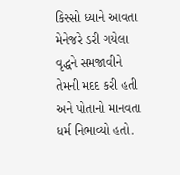કિસ્સો ધ્યાને આવતા મેનેજરે ડરી ગયેલા વૃદ્ધને સમજાવીને તેમની મદદ કરી હતી અને પોતાનો માનવતા ધર્મ નિભાવ્યો હતો.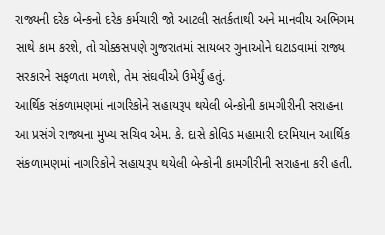રાજ્યની દરેક બેન્કનો દરેક કર્મચારી જો આટલી સતર્કતાથી અને માનવીય અભિગમ સાથે કામ કરશે, તો ચોક્કસપણે ગુજરાતમાં સાયબર ગુનાઓને ઘટાડવામાં રાજ્ય સરકારને સફળતા મળશે, તેમ સંઘવીએ ઉમેર્યું હતું.
આર્થિક સંકળામણમાં નાગરિકોને સહાયરૂપ થયેલી બેન્કોની કામગીરીની સરાહના
આ પ્રસંગે રાજ્યના મુખ્ય સચિવ એમ. કે. દાસે કોવિડ મહામારી દરમિયાન આર્થિક સંકળામણમાં નાગરિકોને સહાયરૂપ થયેલી બેન્કોની કામગીરીની સરાહના કરી હતી.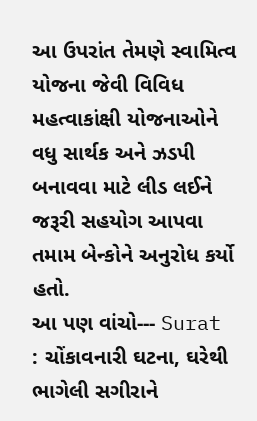આ ઉપરાંત તેમણે સ્વામિત્વ યોજના જેવી વિવિધ મહત્વાકાંક્ષી યોજનાઓને વધુ સાર્થક અને ઝડપી બનાવવા માટે લીડ લઈને જરૂરી સહયોગ આપવા તમામ બેન્કોને અનુરોધ કર્યો હતો.
આ પણ વાંચો--- Surat : ચોંકાવનારી ઘટના, ઘરેથી ભાગેલી સગીરાને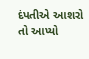દંપતીએ આશરો તો આપ્યો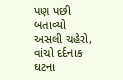પણ પછી બતાવ્યો અસલી ચહેરો, વાંચો દર્દનાક ઘટના